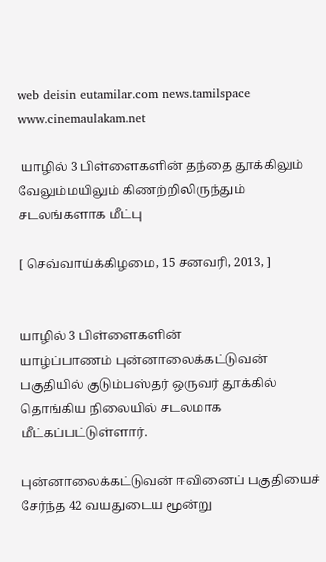web deisin eutamilar.com news.tamilspace www.cinemaulakam.net

 யாழில் 3 பிள்ளைகளின் தந்தை தூக்கிலும் வேலும்மயிலும் கிணற்றிலிருந்தும் சடலங்களாக மீட்பு

[ செவ்வாய்க்கிழமை, 15 சனவரி, 2013, ]


யாழில் 3 பிள்ளைகளின்
யாழ்ப்பாணம் புன்னாலைக்கட்டுவன் பகுதியில் குடும்பஸ்தர் ஒருவர் தூக்கில் தொங்கிய நிலையில் சடலமாக மீட்கப்பட்டுள்ளார்.

புன்னாலைக்கட்டுவன் ஈவினைப் பகுதியைச் சேர்ந்த 42 வயதுடைய மூன்று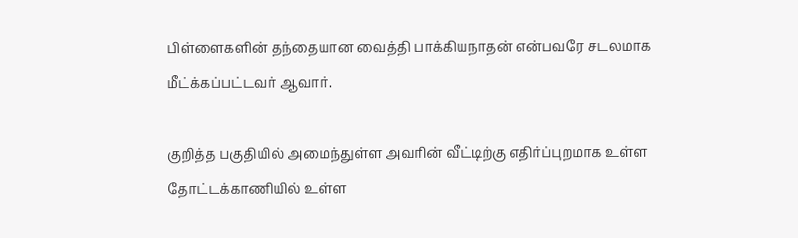பிள்ளைகளின் தந்தையான வைத்தி பாக்கியநாதன் என்பவரே சடலமாக மீட்க்கப்பட்டவர் ஆவார்.

குறித்த பகுதியில் அமைந்துள்ள அவரின் வீட்டிற்கு எதிர்ப்புறமாக உள்ள தோட்டக்காணியில் உள்ள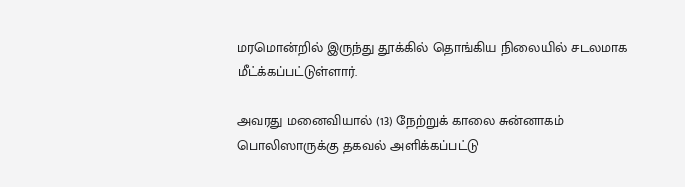மரமொன்றில் இருந்து தூக்கில் தொங்கிய நிலையில் சடலமாக மீட்க்கப்பட்டுள்ளார்.

அவரது மனைவியால் (13) நேற்றுக் காலை சுன்னாகம் பொலிஸாருக்கு தகவல் அளிக்கப்பட்டு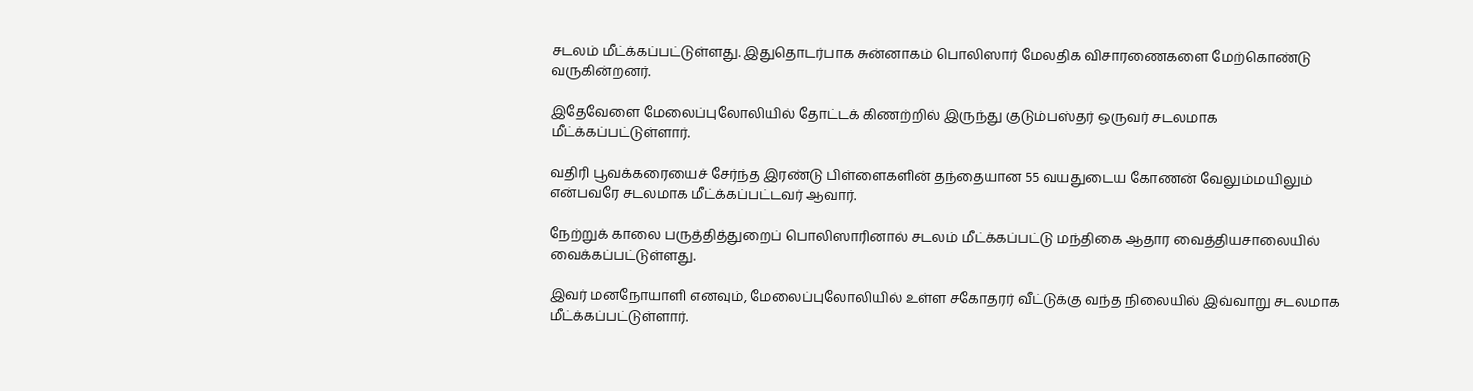சடலம் மீட்க்கப்பட்டுள்ளது. இதுதொடர்பாக சுன்னாகம் பொலிஸார் மேலதிக விசாரணைகளை மேற்கொண்டு வருகின்றனர்.

இதேவேளை மேலைப்புலோலியில் தோட்டக் கிணற்றில் இருந்து குடும்பஸ்தர் ஒருவர் சடலமாக மீட்க்கப்பட்டுள்ளார்.

வதிரி பூவக்கரையைச் சேர்ந்த இரண்டு பிள்ளைகளின் தந்தையான 55 வயதுடைய கோணன் வேலும்மயிலும் என்பவரே சடலமாக மீட்க்கப்பட்டவர் ஆவார்.

நேற்றுக் காலை பருத்தித்துறைப் பொலிஸாரினால் சடலம் மீட்க்கப்பட்டு மந்திகை ஆதார வைத்தியசாலையில் வைக்கப்பட்டுள்ளது.

இவர் மனநோயாளி எனவும், மேலைப்புலோலியில் உள்ள சகோதரர் வீட்டுக்கு வந்த நிலையில் இவ்வாறு சடலமாக மீட்க்கப்பட்டுள்ளார்.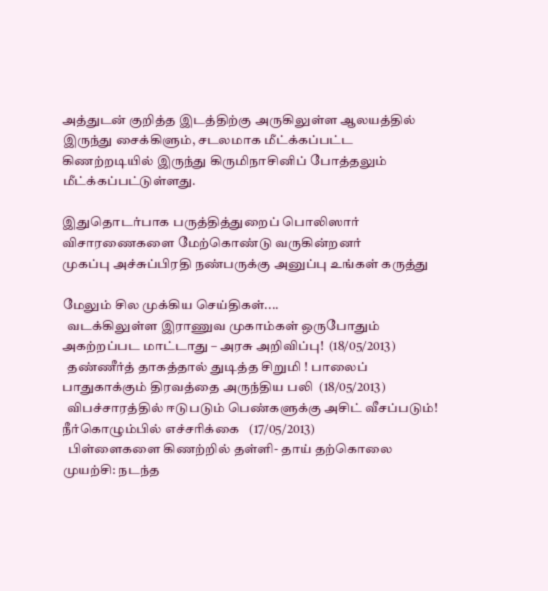அத்துடன் குறித்த இடத்திற்கு அருகிலுள்ள ஆலயத்தில் இருந்து சைக்கிளும், சடலமாக மீட்க்கப்பட்ட கிணற்றடியில் இருந்து கிருமிநாசினிப் போத்தலும் மீட்க்கப்பட்டுள்ளது.

இதுதொடர்பாக பருத்தித்துறைப் பொலிஸார் விசாரணைகளை மேற்கொண்டு வருகின்றனர்
முகப்பு அச்சுப்பிரதி நண்பருக்கு அனுப்பு உங்கள் கருத்து

மேலும் சில முக்கிய செய்திகள்....
  வடக்கிலுள்ள இராணுவ முகாம்கள் ஒருபோதும் அகற்றப்பட மாட்டாது – அரசு அறிவிப்பு!  (18/05/2013)
  தண்ணீர்த் தாகத்தால் துடித்த சிறுமி ! பாலைப் பாதுகாக்கும் திரவத்தை அருந்திய பலி  (18/05/2013)
  விபச்சாரத்தில் ஈடுபடும் பெண்களுக்கு அசிட் வீசப்படும்! நீர்கொழும்பில் எச்சரிக்கை   (17/05/2013)
  பிள்ளைகளை கிணற்றில் தள்ளி- தாய் தற்கொலை முயற்சி: நடந்த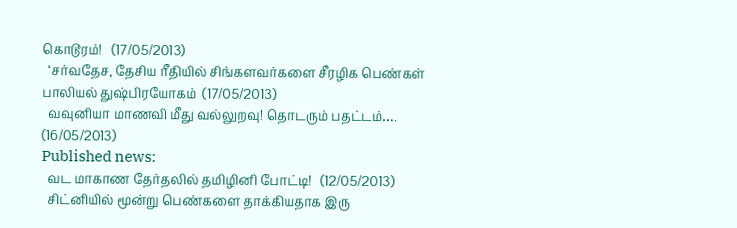கொடூரம்!   (17/05/2013)
  ‘சர்வதேச, தேசிய ரீதியில் சிங்களவர்களை சீரழிக பெண்கள் பாலியல் துஷ்பிரயோகம்  (17/05/2013)
  வவுனியா மாணவி மீது வல்லுறவு! தொடரும் பதட்டம்….  (16/05/2013)
Published news:
  வட மாகாண தேர்தலில் தமிழினி போட்டி!   (12/05/2013)
  சிட்னியில் மூன்று பெண்களை தாக்கியதாக இரு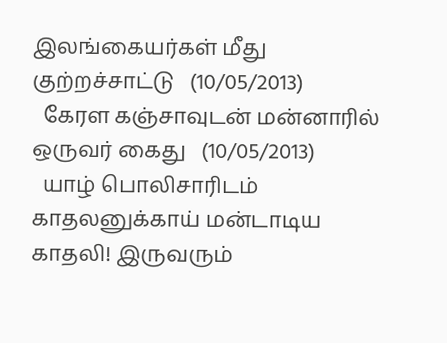இலங்கையர்கள் மீது குற்றச்சாட்டு   (10/05/2013)
  கேரள கஞ்சாவுடன் மன்னாரில் ஒருவர் கைது   (10/05/2013)
  யாழ் பொலிசாரிடம் காதலனுக்காய் மன்டாடிய காதலி! இருவரும்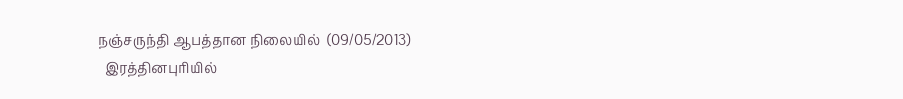நஞ்சருந்தி ஆபத்தான நிலையில்  (09/05/2013)
  இரத்தினபுரியில்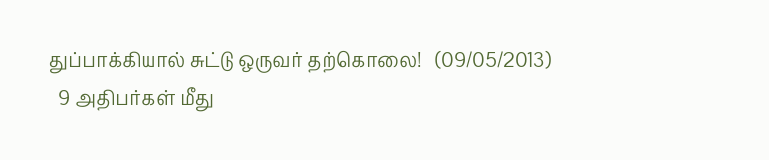துப்பாக்கியால் சுட்டு ஒருவர் தற்கொலை!   (09/05/2013)
  9 அதிபர்கள் மீது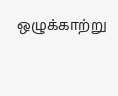ஒழுக்காற்று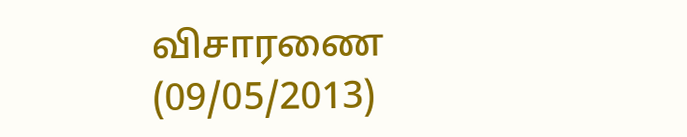விசாரணை   (09/05/2013)